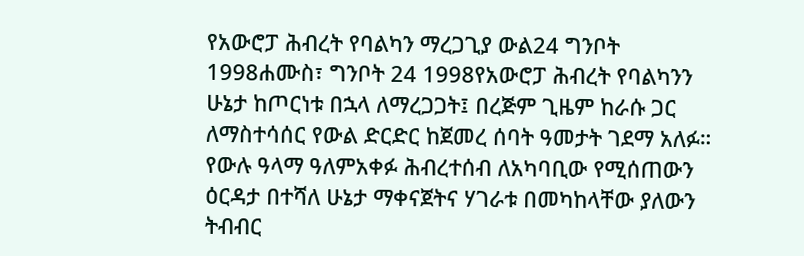የአውሮፓ ሕብረት የባልካን ማረጋጊያ ውል24 ግንቦት 1998ሐሙስ፣ ግንቦት 24 1998የአውሮፓ ሕብረት የባልካንን ሁኔታ ከጦርነቱ በኋላ ለማረጋጋት፤ በረጅም ጊዜም ከራሱ ጋር ለማስተሳሰር የውል ድርድር ከጀመረ ሰባት ዓመታት ገደማ አለፉ። የውሉ ዓላማ ዓለምአቀፉ ሕብረተሰብ ለአካባቢው የሚሰጠውን ዕርዳታ በተሻለ ሁኔታ ማቀናጀትና ሃገራቱ በመካከላቸው ያለውን ትብብር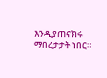እንዲያጠናክሩ ማበረታታት ነበር።